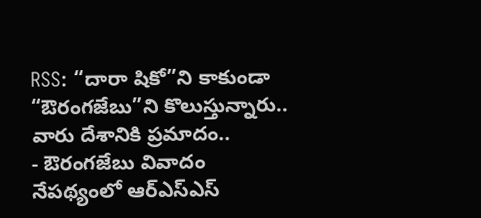RSS: “దారా షికో”ని కాకుండా “ఔరంగజేబు”ని కొలుస్తున్నారు.. వారు దేశానికి ప్రమాదం..
- ఔరంగజేబు వివాదం నేపథ్యంలో ఆర్ఎస్ఎస్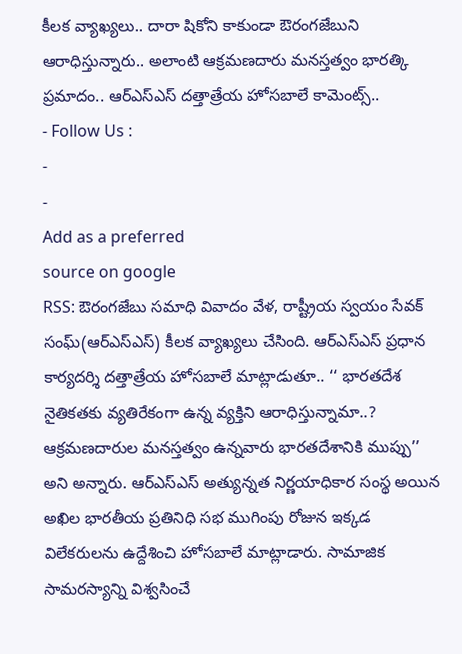కీలక వ్యాఖ్యలు.. దారా షికోని కాకుండా ఔరంగజేబుని ఆరాధిస్తున్నారు.. అలాంటి ఆక్రమణదారు మనస్తత్వం భారత్కి ప్రమాదం.. ఆర్ఎస్ఎస్ దత్తాత్రేయ హోసబాలే కామెంట్స్..
- Follow Us :
-
-
Add as a preferred
source on google
RSS: ఔరంగజేబు సమాధి వివాదం వేళ, రాష్ట్రీయ స్వయం సేవక్ సంఘ్(ఆర్ఎస్ఎస్) కీలక వ్యాఖ్యలు చేసింది. ఆర్ఎస్ఎస్ ప్రధాన కార్యదర్శి దత్తాత్రేయ హోసబాలే మాట్లాడుతూ.. ‘‘ భారతదేశ నైతికతకు వ్యతిరేకంగా ఉన్న వ్యక్తిని ఆరాధిస్తున్నామా..? ఆక్రమణదారుల మనస్తత్వం ఉన్నవారు భారతదేశానికి ముప్పు’’ అని అన్నారు. ఆర్ఎస్ఎస్ అత్యున్నత నిర్ణయాధికార సంస్థ అయిన అఖిల భారతీయ ప్రతినిధి సభ ముగింపు రోజున ఇక్కడ విలేకరులను ఉద్దేశించి హోసబాలే మాట్లాడారు. సామాజిక సామరస్యాన్ని విశ్వసించే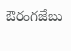ఔరంగజేబు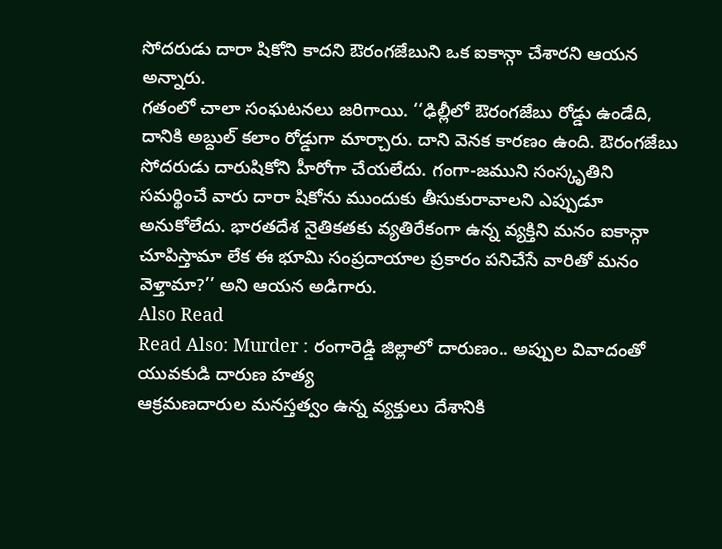సోదరుడు దారా షికోని కాదని ఔరంగజేబుని ఒక ఐకాన్గా చేశారని ఆయన అన్నారు.
గతంలో చాలా సంఘటనలు జరిగాయి. ‘‘ఢిల్లీలో ఔరంగజేబు రోడ్డు ఉండేది, దానికి అబ్దుల్ కలాం రోడ్డుగా మార్చారు. దాని వెనక కారణం ఉంది. ఔరంగజేబు సోదరుడు దారుషికోని హీరోగా చేయలేదు. గంగా-జముని సంస్కృతిని సమర్థించే వారు దారా షికోను ముందుకు తీసుకురావాలని ఎప్పుడూ అనుకోలేదు. భారతదేశ నైతికతకు వ్యతిరేకంగా ఉన్న వ్యక్తిని మనం ఐకాన్గా చూపిస్తామా లేక ఈ భూమి సంప్రదాయాల ప్రకారం పనిచేసే వారితో మనం వెళ్తామా?’’ అని ఆయన అడిగారు.
Also Read
Read Also: Murder : రంగారెడ్డి జిల్లాలో దారుణం.. అప్పుల వివాదంతో యువకుడి దారుణ హత్య
ఆక్రమణదారుల మనస్తత్వం ఉన్న వ్యక్తులు దేశానికి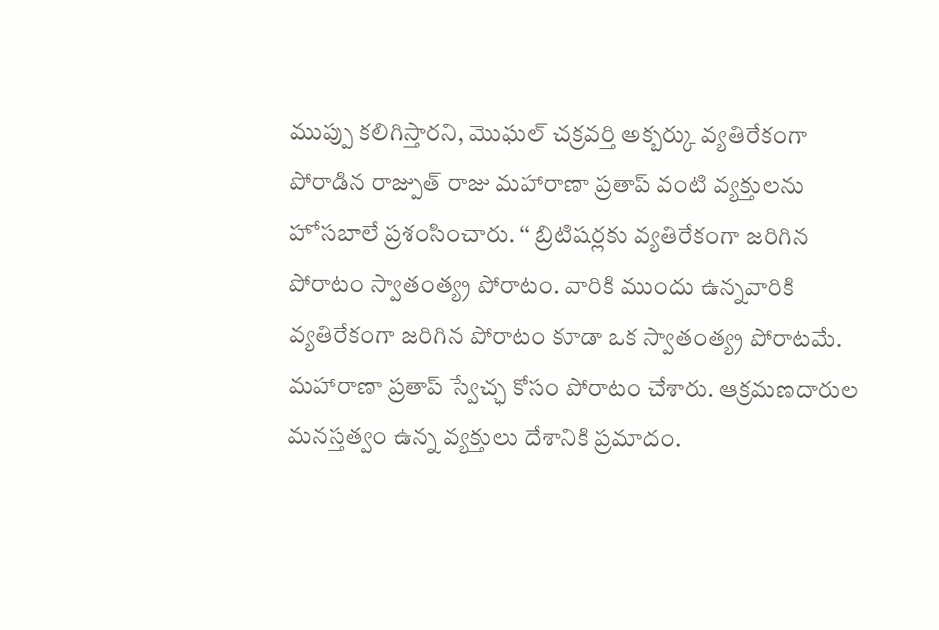ముప్పు కలిగిస్తారని, మొఘల్ చక్రవర్తి అక్బర్కు వ్యతిరేకంగా పోరాడిన రాజ్పుత్ రాజు మహారాణా ప్రతాప్ వంటి వ్యక్తులను హోసబాలే ప్రశంసించారు. ‘‘ బ్రిటిషర్లకు వ్యతిరేకంగా జరిగిన పోరాటం స్వాతంత్య్ర పోరాటం. వారికి ముందు ఉన్నవారికి వ్యతిరేకంగా జరిగిన పోరాటం కూడా ఒక స్వాతంత్య్ర పోరాటమే. మహారాణా ప్రతాప్ స్వేచ్ఛ కోసం పోరాటం చేశారు. ఆక్రమణదారుల మనస్తత్వం ఉన్న వ్యక్తులు దేశానికి ప్రమాదం.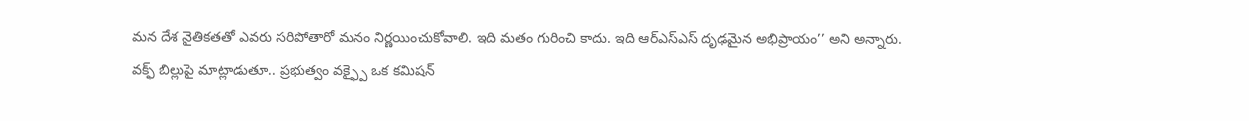మన దేశ నైతికతతో ఎవరు సరిపోతారో మనం నిర్ణయించుకోవాలి. ఇది మతం గురించి కాదు. ఇది ఆర్ఎస్ఎస్ దృఢమైన అభిప్రాయం’’ అని అన్నారు.
వక్ఫ్ బిల్లుపై మాట్లాడుతూ.. ప్రభుత్వం వక్ఫ్పై ఒక కమిషన్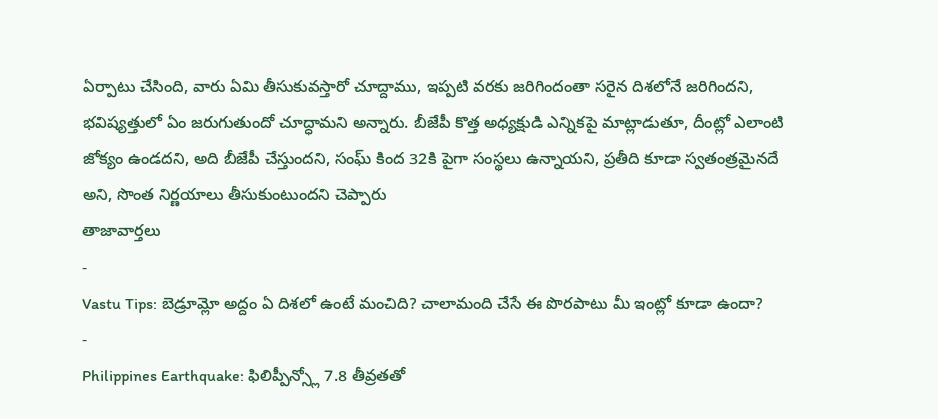ఏర్పాటు చేసింది, వారు ఏమి తీసుకువస్తారో చూద్దాము, ఇప్పటి వరకు జరిగిందంతా సరైన దిశలోనే జరిగిందని, భవిష్యత్తులో ఏం జరుగుతుందో చూద్ధామని అన్నారు. బీజేపీ కొత్త అధ్యక్షుడి ఎన్నికపై మాట్లాడుతూ, దీంట్లో ఎలాంటి జోక్యం ఉండదని, అది బీజేపీ చేస్తుందని, సంఘ్ కింద 32కి పైగా సంస్థలు ఉన్నాయని, ప్రతీది కూడా స్వతంత్రమైనదే అని, సొంత నిర్ణయాలు తీసుకుంటుందని చెప్పారు
తాజావార్తలు
-
Vastu Tips: బెడ్రూమ్లో అద్దం ఏ దిశలో ఉంటే మంచిది? చాలామంది చేసే ఈ పొరపాటు మీ ఇంట్లో కూడా ఉందా?
-
Philippines Earthquake: ఫిలిప్పీన్స్లో 7.8 తీవ్రతతో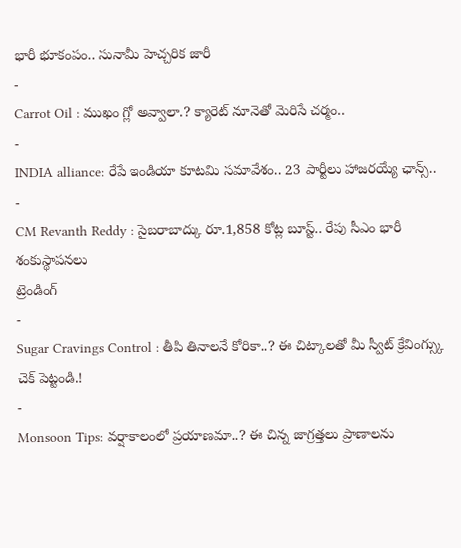భారీ భూకంపం.. సునామీ హెచ్చరిక జారీ
-
Carrot Oil : ముఖం గ్లో అవ్వాలా.? క్యారెట్ నూనెతో మెరిసే చర్మం..
-
INDIA alliance: రేపే ఇండియా కూటమి సమావేశం.. 23 పార్టీలు హాజరయ్యే ఛాన్స్..
-
CM Revanth Reddy : సైబరాబాద్కు రూ.1,858 కోట్ల బూస్ట్.. రేపు సీఎం భారీ శంకుస్థాపనలు
ట్రెండింగ్
-
Sugar Cravings Control : తీపి తినాలనే కోరికా..? ఈ చిట్కాలతో మీ స్వీట్ క్రేవింగ్స్కు చెక్ పెట్టండి.!
-
Monsoon Tips: వర్షాకాలంలో ప్రయాణమా..? ఈ చిన్న జాగ్రత్తలు ప్రాణాలను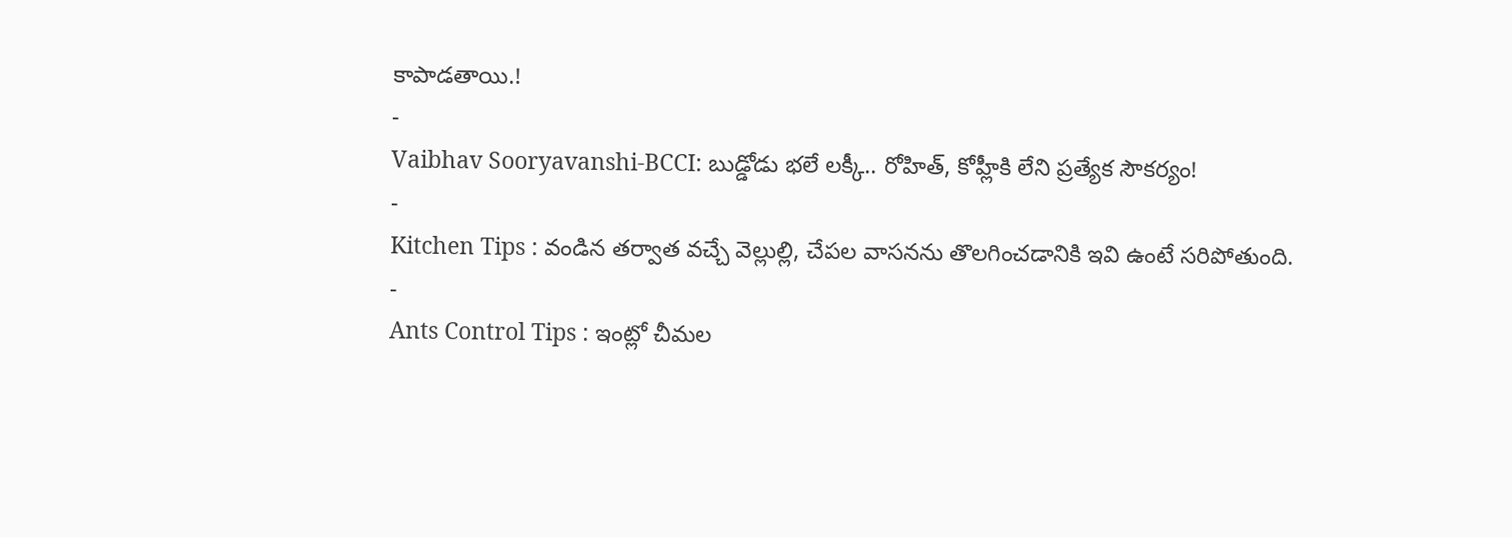కాపాడతాయి.!
-
Vaibhav Sooryavanshi-BCCI: బుడ్డోడు భలే లక్కీ.. రోహిత్, కోహ్లీకి లేని ప్రత్యేక సౌకర్యం!
-
Kitchen Tips : వండిన తర్వాత వచ్చే వెల్లుల్లి, చేపల వాసనను తొలగించడానికి ఇవి ఉంటే సరిపోతుంది.
-
Ants Control Tips : ఇంట్లో చీమల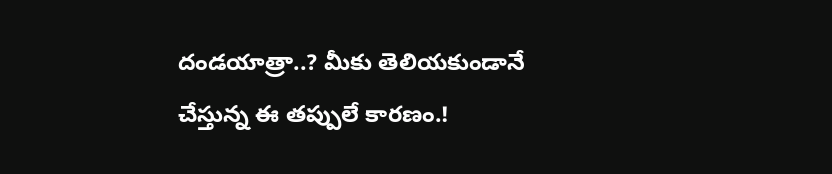దండయాత్రా..? మీకు తెలియకుండానే చేస్తున్న ఈ తప్పులే కారణం.!